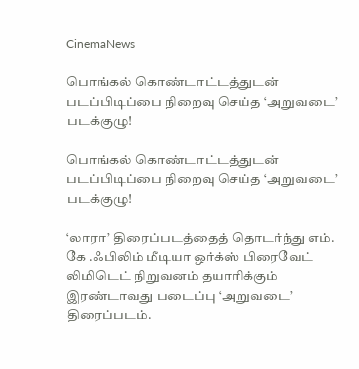CinemaNews

பொங்கல் கொண்டாட்டத்துடன் படப்பிடிப்பை நிறைவு செய்த ‘அறுவடை’ படக்குழு!

பொங்கல் கொண்டாட்டத்துடன் படப்பிடிப்பை நிறைவு செய்த ‘அறுவடை’ படக்குழு!

‘லாரா’ திரைப்படத்தைத் தொடர்ந்து எம். கே .ஃபிலிம் மீடியா ஒர்க்ஸ் பிரைவேட் லிமிடெட் நிறுவனம் தயாரிக்கும் இரண்டாவது படைப்பு ‘அறுவடை’ திரைப்படம்.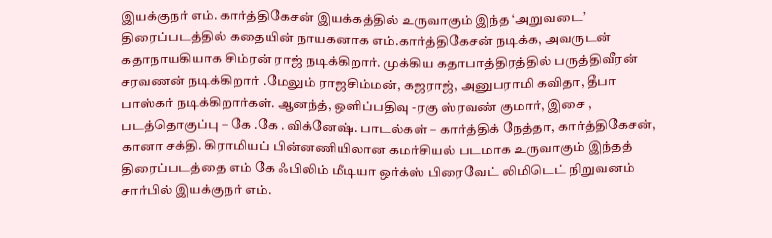இயக்குநர் எம். கார்த்திகேசன் இயக்கத்தில் உருவாகும் இந்த ‘அறுவடை’ திரைப்படத்தில் கதையின் நாயகனாக எம்.கார்த்திகேசன் நடிக்க, அவருடன் கதாநாயகியாக சிம்ரன் ராஜ் நடிக்கிறார். முக்கிய கதாபாத்திரத்தில் பருத்திவீரன் சரவணன் நடிக்கிறார் .மேலும் ராஜசிம்மன், கஜராஜ், அனுபராமி கவிதா, தீபா பாஸ்கர் நடிக்கிறார்கள். ஆனந்த், ஒளிப்பதிவு -ரகு ஸ்ரவண் குமார், இசை , படத்தொகுப்பு – கே .கே . விக்னேஷ். பாடல்கள் – கார்த்திக் நேத்தா, கார்த்திகேசன், கானா சக்தி. கிராமியப் பின்னணியிலான கமர்சியல் படமாக உருவாகும் இந்தத் திரைப்படத்தை எம் கே ஃபிலிம் மீடியா ஒர்க்ஸ் பிரைவேட் லிமிடெட் நிறுவனம் சார்பில் இயக்குநர் எம்.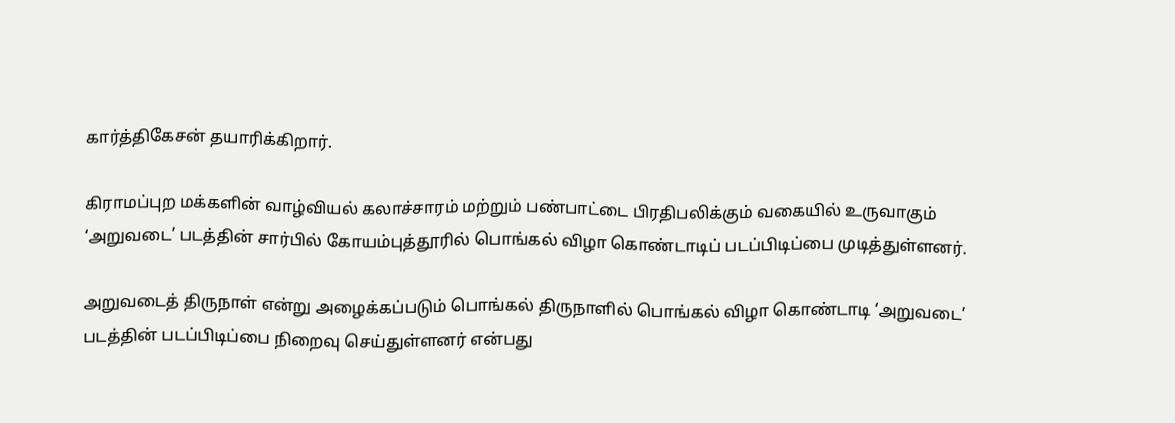கார்த்திகேசன் தயாரிக்கிறார்.

கிராமப்புற மக்களின் வாழ்வியல் கலாச்சாரம் மற்றும் பண்பாட்டை பிரதிபலிக்கும் வகையில் உருவாகும் ‘அறுவடை’ படத்தின் சார்பில் கோயம்புத்தூரில் பொங்கல் விழா கொண்டாடிப் படப்பிடிப்பை முடித்துள்ளனர்.

அறுவடைத் திருநாள் என்று அழைக்கப்படும் பொங்கல் திருநாளில் பொங்கல் விழா கொண்டாடி ‘அறுவடை’ படத்தின் படப்பிடிப்பை நிறைவு செய்துள்ளனர் என்பது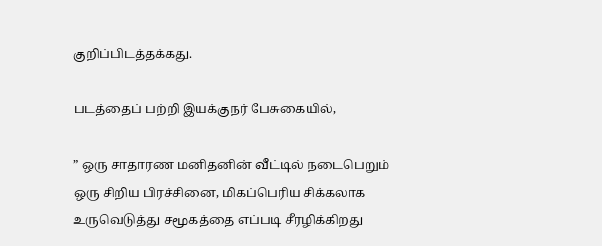குறிப்பிடத்தக்கது.

படத்தைப் பற்றி இயக்குநர் பேசுகையில்,

” ஒரு சாதாரண மனிதனின் வீட்டில் நடைபெறும் ஒரு சிறிய பிரச்சினை, மிகப்பெரிய சிக்கலாக உருவெடுத்து சமூகத்தை எப்படி சீரழிக்கிறது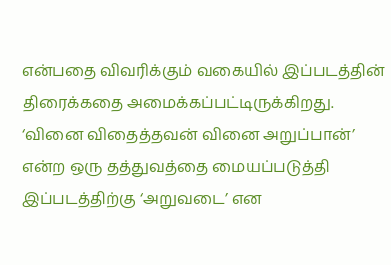என்பதை விவரிக்கும் வகையில் இப்படத்தின் திரைக்கதை அமைக்கப்பட்டிருக்கிறது. ‘வினை விதைத்தவன் வினை அறுப்பான்’ என்ற ஒரு தத்துவத்தை மையப்படுத்தி இப்படத்திற்கு ‘அறுவடை’ என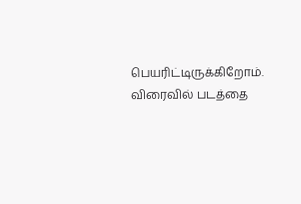பெயரிட்டிருக்கிறோம். விரைவில் படத்தை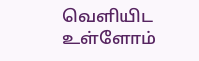வெளியிட உள்ளோம்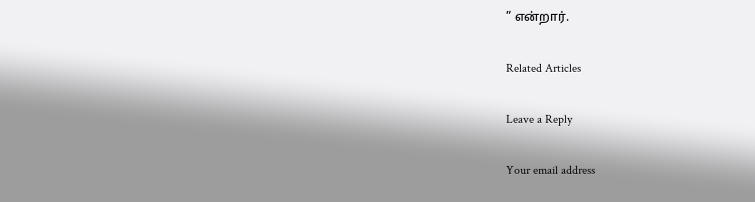” என்றார்.

Related Articles

Leave a Reply

Your email address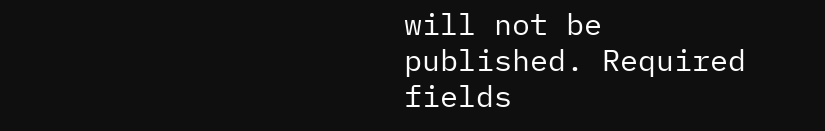will not be published. Required fields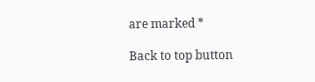are marked *

Back to top button